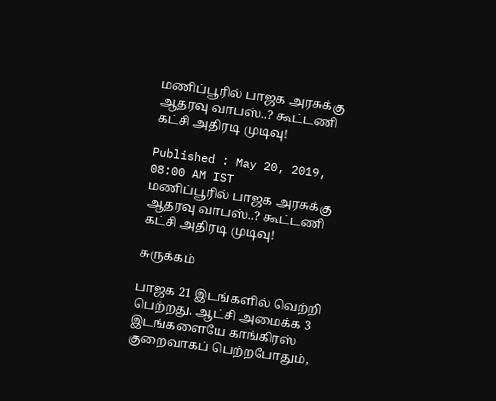மணிப்பூரில் பாஜக அரசுக்கு ஆதரவு வாபஸ்..? கூட்டணி கட்சி அதிரடி முடிவு!

Published : May 20, 2019, 08:00 AM IST
மணிப்பூரில் பாஜக அரசுக்கு ஆதரவு வாபஸ்..? கூட்டணி கட்சி அதிரடி முடிவு!

சுருக்கம்

பாஜக 21 இடங்களில் வெற்றி பெற்றது. ஆட்சி அமைக்க 3 இடங்களையே காங்கிரஸ் குறைவாகப் பெற்றபோதும்,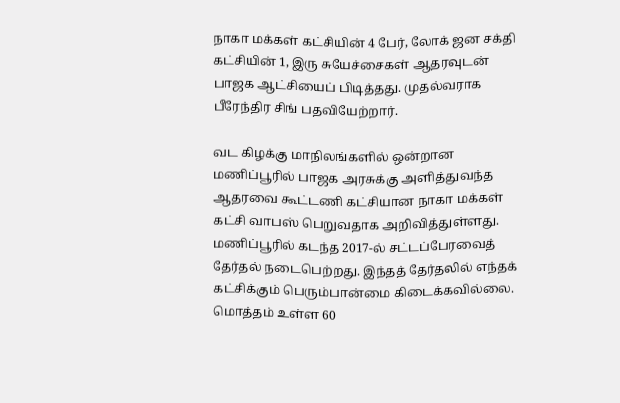நாகா மக்கள் கட்சியின் 4 பேர், லோக் ஜன சக்தி கட்சியின் 1, இரு சுயேச்சைகள் ஆதரவுடன் பாஜக ஆட்சியைப் பிடித்தது. முதல்வராக பீரேந்திர சிங் பதவியேற்றார்.

வட கிழக்கு மாநிலங்களில் ஒன்றான மணிப்பூரில் பாஜக அரசுக்கு அளித்துவந்த ஆதரவை கூட்டணி கட்சியான நாகா மக்கள் கட்சி வாபஸ் பெறுவதாக அறிவித்துள்ளது.
மணிப்பூரில் கடந்த 2017-ல் சட்டப்பேரவைத் தேர்தல் நடைபெற்றது. இந்தத் தேர்தலில் எந்தக் கட்சிக்கும் பெரும்பான்மை கிடைக்கவில்லை. மொத்தம் உள்ள 60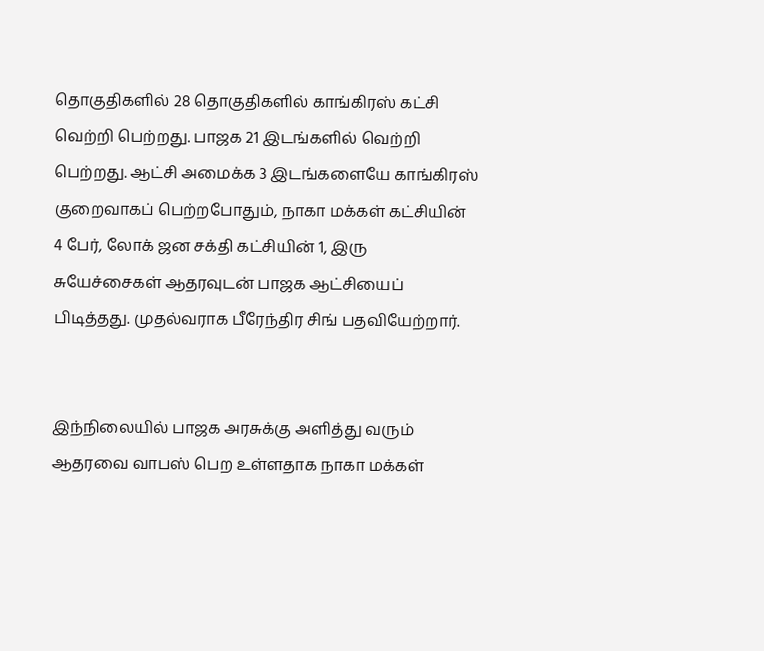தொகுதிகளில் 28 தொகுதிகளில் காங்கிரஸ் கட்சி வெற்றி பெற்றது. பாஜக 21 இடங்களில் வெற்றி பெற்றது. ஆட்சி அமைக்க 3 இடங்களையே காங்கிரஸ் குறைவாகப் பெற்றபோதும், நாகா மக்கள் கட்சியின் 4 பேர், லோக் ஜன சக்தி கட்சியின் 1, இரு சுயேச்சைகள் ஆதரவுடன் பாஜக ஆட்சியைப் பிடித்தது. முதல்வராக பீரேந்திர சிங் பதவியேற்றார்.


இந்நிலையில் பாஜக அரசுக்கு அளித்து வரும் ஆதரவை வாபஸ் பெற உள்ளதாக நாகா மக்கள்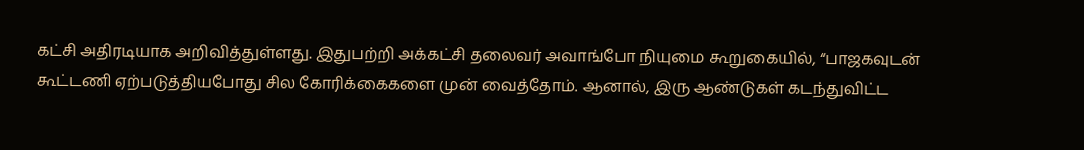கட்சி அதிரடியாக அறிவித்துள்ளது. இதுபற்றி அக்கட்சி தலைவர் அவாங்போ நியுமை கூறுகையில், “பாஜகவுடன் கூட்டணி ஏற்படுத்தியபோது சில கோரிக்கைகளை முன் வைத்தோம். ஆனால், இரு ஆண்டுகள் கடந்துவிட்ட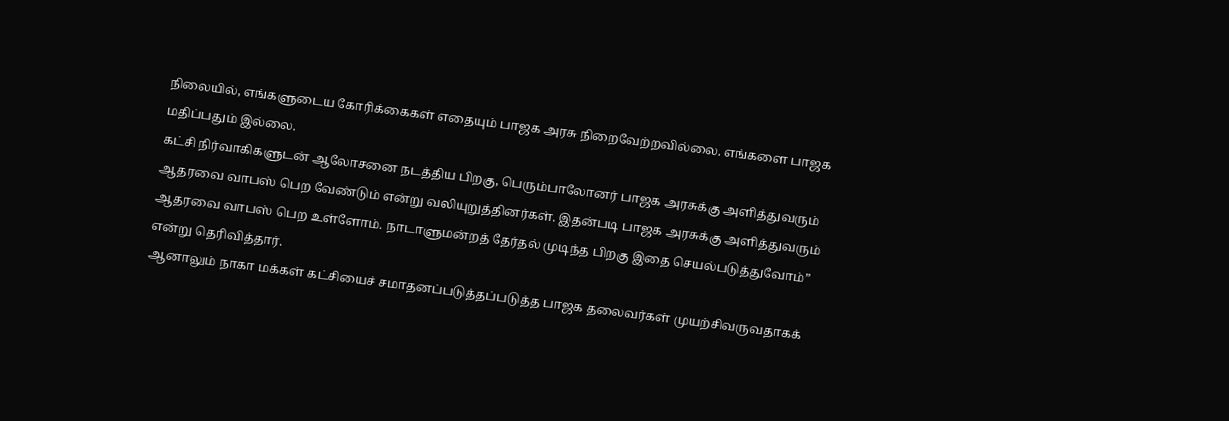நிலையில், எங்களுடைய கோரிக்கைகள் எதையும் பாஜக அரசு நிறைவேற்றவில்லை. எங்களை பாஜக மதிப்பதும் இல்லை.
கட்சி நிர்வாகிகளுடன் ஆலோசனை நடத்திய பிறகு, பெரும்பாலோனர் பாஜக அரசுக்கு அளித்துவரும் ஆதரவை வாபஸ் பெற வேண்டும் என்று வலியுறுத்தினர்கள். இதன்படி பாஜக அரசுக்கு அளித்துவரும் ஆதரவை வாபஸ் பெற உள்ளோம். நாடாளுமன்றத் தேர்தல் முடிந்த பிறகு இதை செயல்படுத்துவோம்” என்று தெரிவித்தார்.
ஆனாலும் நாகா மக்கள் கட்சியைச் சமாதனப்படுத்தப்படுத்த பாஜக தலைவர்கள் முயற்சிவருவதாகக்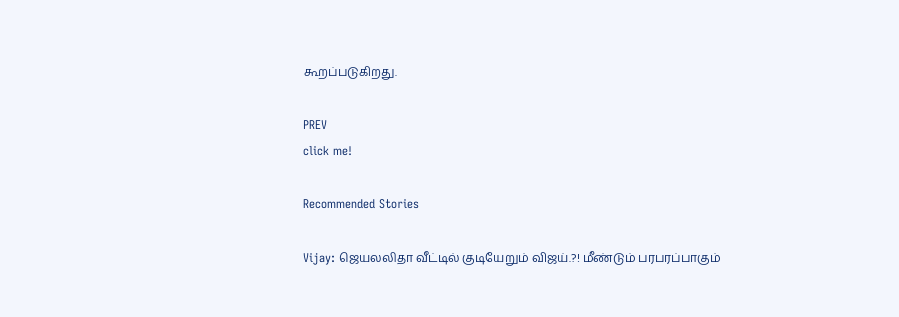கூறப்படுகிறது.

PREV
click me!

Recommended Stories

Vijay: ஜெயலலிதா வீட்டில் குடியேறும் விஜய்.?! மீண்டும் பரபரப்பாகும்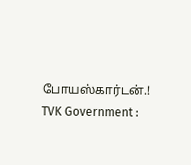போயஸ்கார்டன்.!
TVK Government :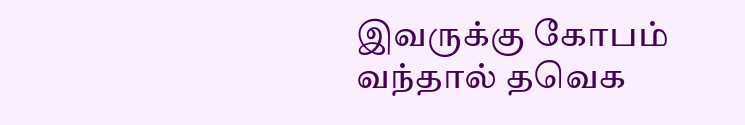இவருக்கு கோபம் வந்தால் தவெக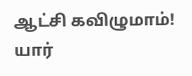ஆட்சி கவிழுமாம்! யார்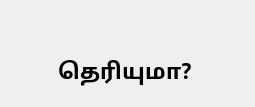தெரியுமா?